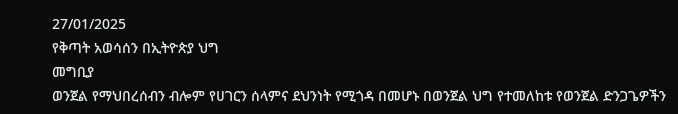27/01/2025
የቅጣት አወሳሰን በኢትዮጵያ ህግ
መግቢያ
ወንጀል የማህበረሰብን ብሎም የሀገርን ሰላምና ደህንነት የሚጎዳ በመሆኑ በወንጀል ህግ የተመለከቱ የወንጀል ድንጋጌዎችን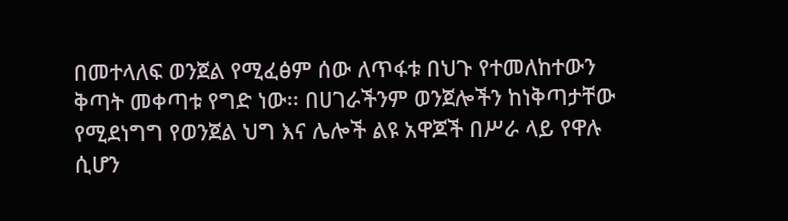በመተላለፍ ወንጀል የሚፈፅም ሰው ለጥፋቱ በህጉ የተመለከተውን ቅጣት መቀጣቱ የግድ ነው፡፡ በሀገራችንም ወንጀሎችን ከነቅጣታቸው የሚደነግግ የወንጀል ህግ እና ሌሎች ልዩ አዋጆች በሥራ ላይ የዋሉ ሲሆን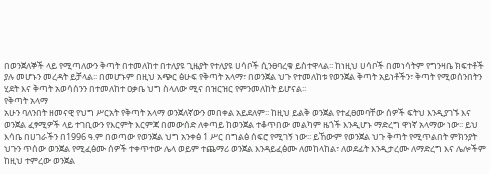በወንጀለኞች ላይ የሚጣለውን ቅጣት በተመለከተ በተለያዩ ጊዜያት የተለያዩ ሀሳቦች ሲንፀባረቁ ይስተዋላል፡፡ ከነዚህ ሀሳቦች በመነሳትም የግንዛቤ ክፍተቶች ያሉ መሆኑን መረዳት ይቻላል፡፡ በመሆኑም በዚህ አጭር ፅሁፍ የቅጣት አላማ፣ በወንጀል ህጉ የተመለከቱ የወንጀል ቅጣት አይነቶችን፣ ቅጣት የሚወሰንበትን ሂደት እና ቅጣት አወሳሰንን በተመለከተ ዐቃቤ ህግ ስላለው ሚና በዝርዝር የምንመለከት ይሆናል፡፡
የቅጣት አላማ
አሁን ባለንበት ዘመናዊ የህግ ሥርአት የቅጣት አላማ ወንጀለኛውን መበቀል አይደለም፡፡ ከዚህ ይልቅ ወንጀል የተፈፀመባቸው ሰዎች ፍትህ እንዲያገኙ እና ወንጀል ፈፃሚዎች ላይ ተገቢውን የእርምት እርምጃ በመውሰድ ለቀጣይ ከወንጀል ተቆጥበው መልካም ዜጎች እንዲሆኑ ማድረግ ዋነኛ አላማው ነው፡፡ ይህ እሳቤ በሀገራችን በ1996 ዓ.ም በወጣው የወንጀል ህግ አንቀፅ 1 ሥር በግልፅ ሰፍሮ የሚገኝ ነው፡፡ ይኸውም የወንጀል ህጉ ቅጣት የሚጥልበት ምክንያት ህጉን ጥሰው ወንጀል የሚፈፅሙ ሰዎች ተቀጥተው ሌላ ወይም ተጨማሪ ወንጀል እንዳይፈፅሙ ለመከላከል፣ ለወደፊት እንዲታረሙ ለማድረግ እና ሌሎችም ከዚህ ተምረው ወንጀል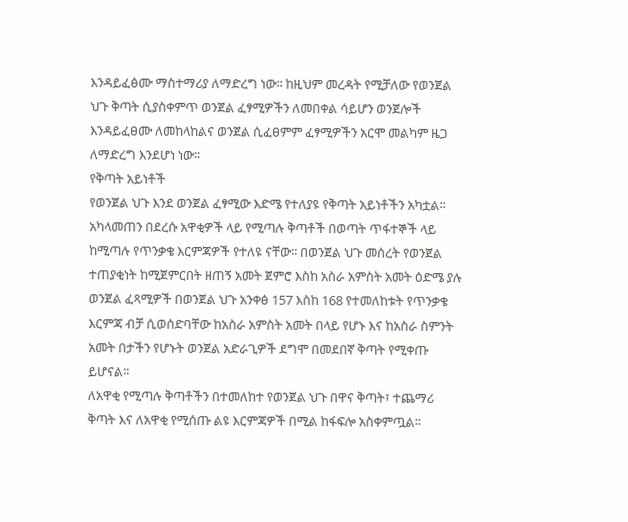እንዳይፈፅሙ ማስተማሪያ ለማድረግ ነው፡፡ ከዚህም መረዳት የሚቻለው የወንጀል ህጉ ቅጣት ሲያስቀምጥ ወንጀል ፈፃሚዎችን ለመበቀል ሳይሆን ወንጀሎች እንዳይፈፀሙ ለመከላከልና ወንጀል ሲፈፀምም ፈፃሚዎችን አርሞ መልካም ዜጋ ለማድረግ እንደሆነ ነው፡፡
የቅጣት አይነቶች
የወንጀል ህጉ እንደ ወንጀል ፈፃሚው እድሜ የተለያዩ የቅጣት አይነቶችን አካቷል፡፡ አካላመጠን በደረሱ አዋቂዎች ላይ የሚጣሉ ቅጣቶች በወጣት ጥፋተኞች ላይ ከሚጣሉ የጥንቃቄ እርምጃዎች የተለዩ ናቸው፡፡ በወንጀል ህጉ መሰረት የወንጀል ተጠያቂነት ከሚጀምርበት ዘጠኝ አመት ጀምሮ እስከ አስራ አምስት አመት ዕድሜ ያሉ ወንጀል ፈጻሚዎች በወንጀል ህጉ አንቀፅ 157 እስከ 168 የተመለከቱት የጥንቃቄ እርምጃ ብቻ ሲወሰድባቸው ከአስራ አምስት አመት በላይ የሆኑ እና ከአስራ ስምንት አመት በታችን የሆኑት ወንጀል አድራጊዎች ደግሞ በመደበኛ ቅጣት የሚቀጡ ይሆናል፡፡
ለአዋቂ የሚጣሉ ቅጣቶችን በተመለከተ የወንጀል ህጉ በዋና ቅጣት፣ ተጨማሪ ቅጣት እና ለአዋቂ የሚሰጡ ልዩ እርምጃዎች በሚል ከፋፍሎ አስቀምጧል፡፡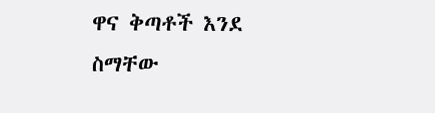ዋና ቅጣቶች እንደ ስማቸው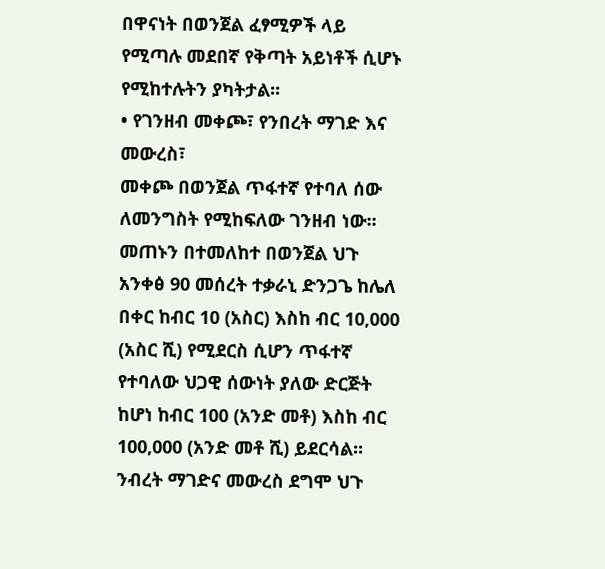በዋናነት በወንጀል ፈፃሚዎች ላይ የሚጣሉ መደበኛ የቅጣት አይነቶች ሲሆኑ የሚከተሉትን ያካትታል፡፡
• የገንዘብ መቀጮ፣ የንበረት ማገድ እና መውረስ፣
መቀጮ በወንጀል ጥፋተኛ የተባለ ሰው ለመንግስት የሚከፍለው ገንዘብ ነው፡፡ መጠኑን በተመለከተ በወንጀል ህጉ አንቀፅ 90 መሰረት ተቃራኒ ድንጋጌ ከሌለ በቀር ከብር 10 (አስር) እስከ ብር 10,000 (አስር ሺ) የሚደርስ ሲሆን ጥፋተኛ የተባለው ህጋዊ ሰውነት ያለው ድርጅት ከሆነ ከብር 100 (አንድ መቶ) እስከ ብር 100,000 (አንድ መቶ ሺ) ይደርሳል፡፡ ንብረት ማገድና መውረስ ደግሞ ህጉ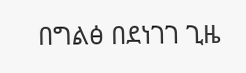በግልፅ በደነገገ ጊዜ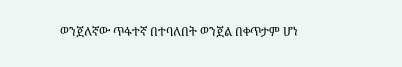ወንጀለኛው ጥፋተኛ በተባለበት ወንጀል በቀጥታም ሆነ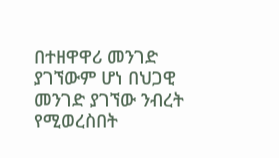በተዘዋዋሪ መንገድ ያገኘውም ሆነ በህጋዊ መንገድ ያገኘው ንብረት የሚወረስበት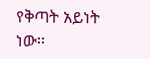የቅጣት አይነት ነው፡፡